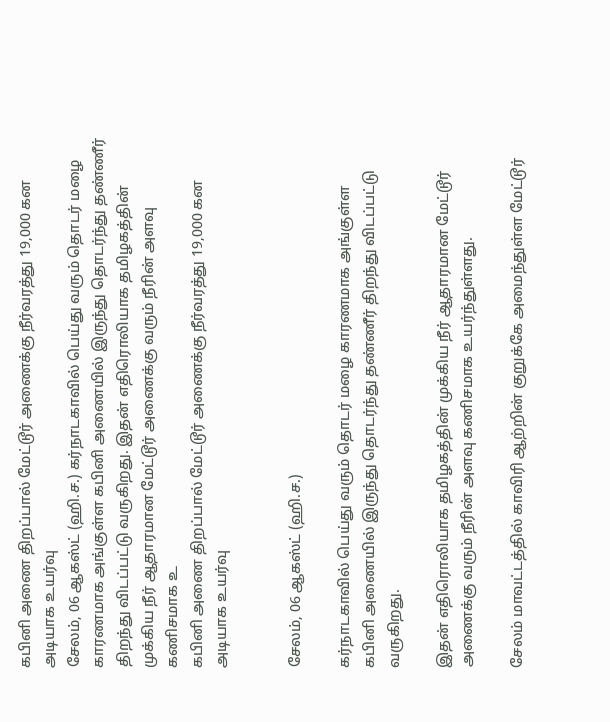கபினி அணை திறப்பால் மேட்டூர் அணைக்கு நீர்வரத்து 19,000 கன அடியாக உயர்வு
சேலம், 06 ஆகஸ்ட் (ஹி.ச.) கர்நாடகாவில் பெய்து வரும் தொடர் மழை காரணமாக அங்குள்ள கபினி அணையில் இருந்து தொடர்ந்து தண்ணீர் திறந்து விடப்பட்டு வருகிறது. இதன் எதிரொலியாக தமிழகத்தின் முக்கிய நீர் ஆதாரமான மேட்டூர் அணைக்கு வரும் நீரின் அளவு கணிசமாக உ
கபினி அணை திறப்பால் மேட்டூர் அணைக்கு நீர்வரத்து 19,000 கன அடியாக உயர்வு


சேலம், 06 ஆகஸ்ட் (ஹி.ச.)

கர்நாடகாவில் பெய்து வரும் தொடர் மழை காரணமாக அங்குள்ள கபினி அணையில் இருந்து தொடர்ந்து தண்ணீர் திறந்து விடப்பட்டு வருகிறது.

இதன் எதிரொலியாக தமிழகத்தின் முக்கிய நீர் ஆதாரமான மேட்டூர் அணைக்கு வரும் நீரின் அளவு கணிசமாக உயர்ந்துள்ளது.

சேலம் மாவட்டத்தில் காவிரி ஆற்றின் குறுக்கே அமைந்துள்ள மேட்டூர்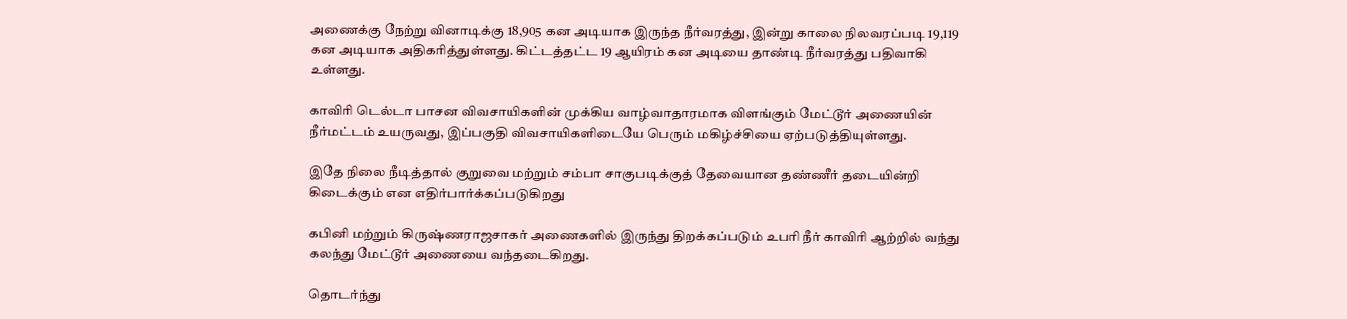அணைக்கு நேற்று வினாடிக்கு 18,905 கன அடியாக இருந்த நீர்வரத்து, இன்று காலை நிலவரப்படி 19,119 கன அடியாக அதிகரித்துள்ளது. கிட்டத்தட்ட 19 ஆயிரம் கன அடியை தாண்டி நீர்வரத்து பதிவாகி உள்ளது.

காவிரி டெல்டா பாசன விவசாயிகளின் முக்கிய வாழ்வாதாரமாக விளங்கும் மேட்டூர் அணையின் நீர்மட்டம் உயருவது, இப்பகுதி விவசாயிகளிடையே பெரும் மகிழ்ச்சியை ஏற்படுத்தியுள்ளது.

இதே நிலை நீடித்தால் குறுவை மற்றும் சம்பா சாகுபடிக்குத் தேவையான தண்ணீர் தடையின்றி கிடைக்கும் என எதிர்பார்க்கப்படுகிறது

கபினி மற்றும் கிருஷ்ணராஜசாகர் அணைகளில் இருந்து திறக்கப்படும் உபரி நீர் காவிரி ஆற்றில் வந்து கலந்து மேட்டூர் அணையை வந்தடைகிறது.

தொடர்ந்து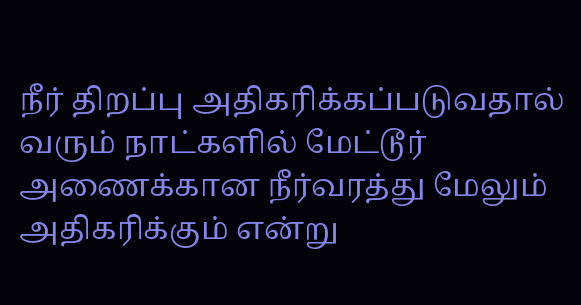நீர் திறப்பு அதிகரிக்கப்படுவதால் வரும் நாட்களில் மேட்டூர் அணைக்கான நீர்வரத்து மேலும் அதிகரிக்கும் என்று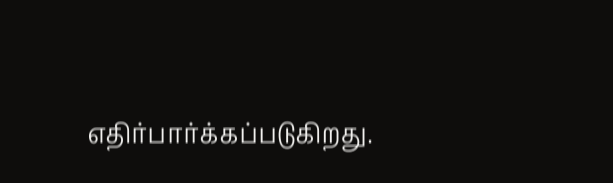எதிர்பார்க்கப்படுகிறது.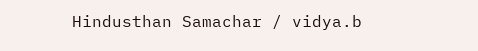Hindusthan Samachar / vidya.b